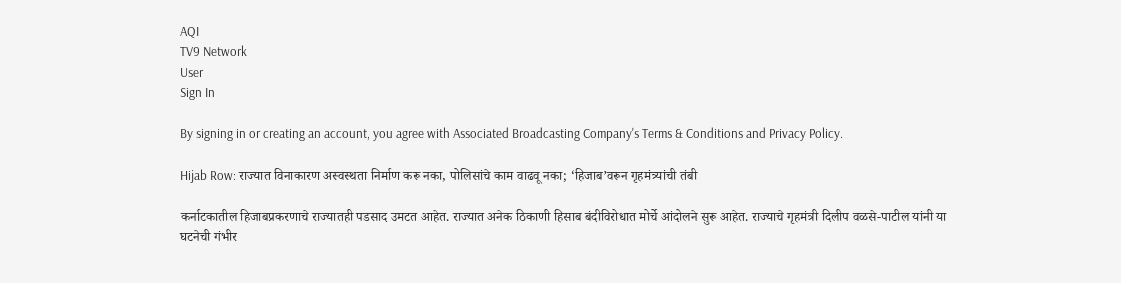AQI
TV9 Network
User
Sign In

By signing in or creating an account, you agree with Associated Broadcasting Company's Terms & Conditions and Privacy Policy.

Hijab Row: राज्यात विनाकारण अस्वस्थता निर्माण करू नका, पोलिसांचे काम वाढवू नका; ‘हिजाब’वरून गृहमंत्र्यांची तंबी

कर्नाटकातील हिजाबप्रकरणाचे राज्यातही पडसाद उमटत आहेत. राज्यात अनेक ठिकाणी हिसाब बंदीविरोधात मोर्चे आंदोलने सुरू आहेत. राज्याचे गृहमंत्री दिलीप वळसे-पाटील यांनी या घटनेची गंभीर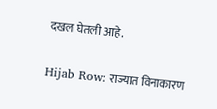दखल घेतली आहे.

Hijab Row: राज्यात विनाकारण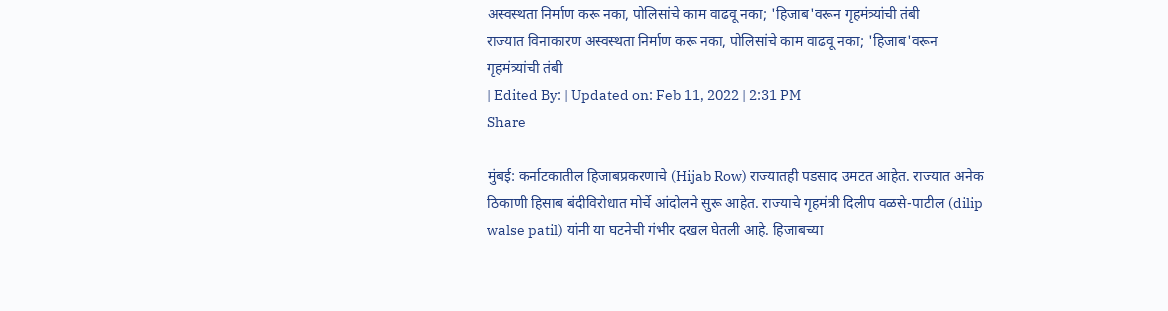अस्वस्थता निर्माण करू नका, पोलिसांचे काम वाढवू नका; 'हिजाब'वरून गृहमंत्र्यांची तंबी
राज्यात विनाकारण अस्वस्थता निर्माण करू नका, पोलिसांचे काम वाढवू नका; 'हिजाब'वरून गृहमंत्र्यांची तंबी
| Edited By: | Updated on: Feb 11, 2022 | 2:31 PM
Share

मुंबई: कर्नाटकातील हिजाबप्रकरणाचे (Hijab Row) राज्यातही पडसाद उमटत आहेत. राज्यात अनेक ठिकाणी हिसाब बंदीविरोधात मोर्चे आंदोलने सुरू आहेत. राज्याचे गृहमंत्री दिलीप वळसे-पाटील (dilip walse patil) यांनी या घटनेची गंभीर दखल घेतली आहे. हिजाबच्या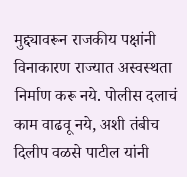मुद्द्यावरून राजकीय पक्षांनी विनाकारण राज्यात अस्वस्थता निर्माण करू नये. पोलीस दलाचं काम वाढवू नये, अशी तंबीच दिलीप वळसे पाटील यांनी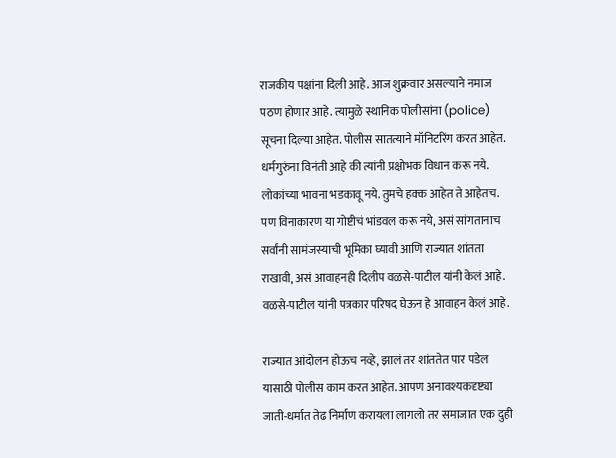राजकीय पक्षांना दिली आहे. आज शुक्रवार असल्याने नमाज पठण होणार आहे. त्यामुळे स्थानिक पोलीसांना (police) सूचना दिल्या आहेत. पोलीस सातत्याने मॉनिटरिंग करत आहेत. धर्मगुरुंना विनंती आहे की त्यांनी प्रक्षोभक विधान करू नये. लोकांच्या भावना भडकावू नये. तुमचे हक्क आहेत ते आहेतच. पण विनाकारण या गोष्टीचं भांडवल करू नये, असं सांगतानाच सर्वांनी सामंजस्याची भूमिका घ्यावी आणि राज्यात शांतता राखावी, असं आवाहनही दिलीप वळसे-पाटील यांनी केलं आहे. वळसे-पाटील यांनी पत्रकार परिषद घेऊन हे आवाहन केलं आहे.

राज्यात आंदोलन होऊच नव्हे, झालं तर शांततेत पार पडेल यासाठी पोलीस काम करत आहेत. आपण अनावश्यकदृष्ट्या जाती-धर्मात तेढ निर्माण करायला लागलो तर समाजात एक दुही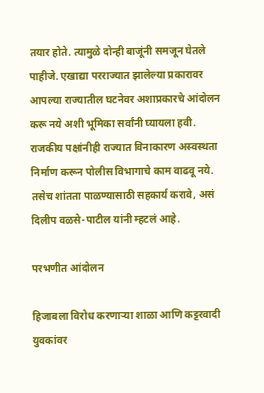तयार होते. त्यामुळे दोन्ही बाजूंनी समजून घेतले पाहीजे. एखाद्या परराज्यात झालेल्या प्रकारावर आपल्या राज्यातील घटनेवर अशाप्रकारचे आंदोलन करू नये अशी भूमिका सर्वांनी घ्यायला हवी. राजकीय पक्षांनीही राज्यात विनाकारण अस्वस्थता निर्माण करून पोलीस विभागाचे काम वाढवू नये. तसेच शांतता पाळण्यासाठी सहकार्य करावे, असं दिलीप वळसे-पाटील यांनी म्हटलं आहे.

परभणीत आंदोलन

हिजाबला विरोध करणाऱ्या शाळा आणि कट्टरवादी युवकांवर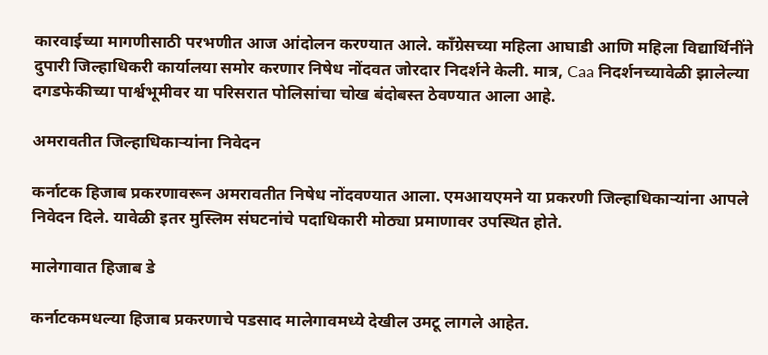कारवाईच्या मागणीसाठी परभणीत आज आंदोलन करण्यात आले. काँग्रेसच्या महिला आघाडी आणि महिला विद्यार्थिनींने दुपारी जिल्हाधिकरी कार्यालया समोर करणार निषेध नोंदवत जोरदार निदर्शने केली. मात्र, Caa निदर्शनच्यावेळी झालेल्या दगडफेकीच्या पार्श्वभूमीवर या परिसरात पोलिसांचा चोख बंदोबस्त ठेवण्यात आला आहे.

अमरावतीत जिल्हाधिकाऱ्यांना निवेदन

कर्नाटक हिजाब प्रकरणावरून अमरावतीत निषेध नोंदवण्यात आला. एमआयएमने या प्रकरणी जिल्हाधिकाऱ्यांना आपले निवेदन दिले. यावेळी इतर मुस्लिम संघटनांचे पदाधिकारी मोठ्या प्रमाणावर उपस्थित होते.

मालेगावात हिजाब डे

कर्नाटकमधल्या हिजाब प्रकरणाचे पडसाद मालेगावमध्ये देखील उमटू लागले आहेत.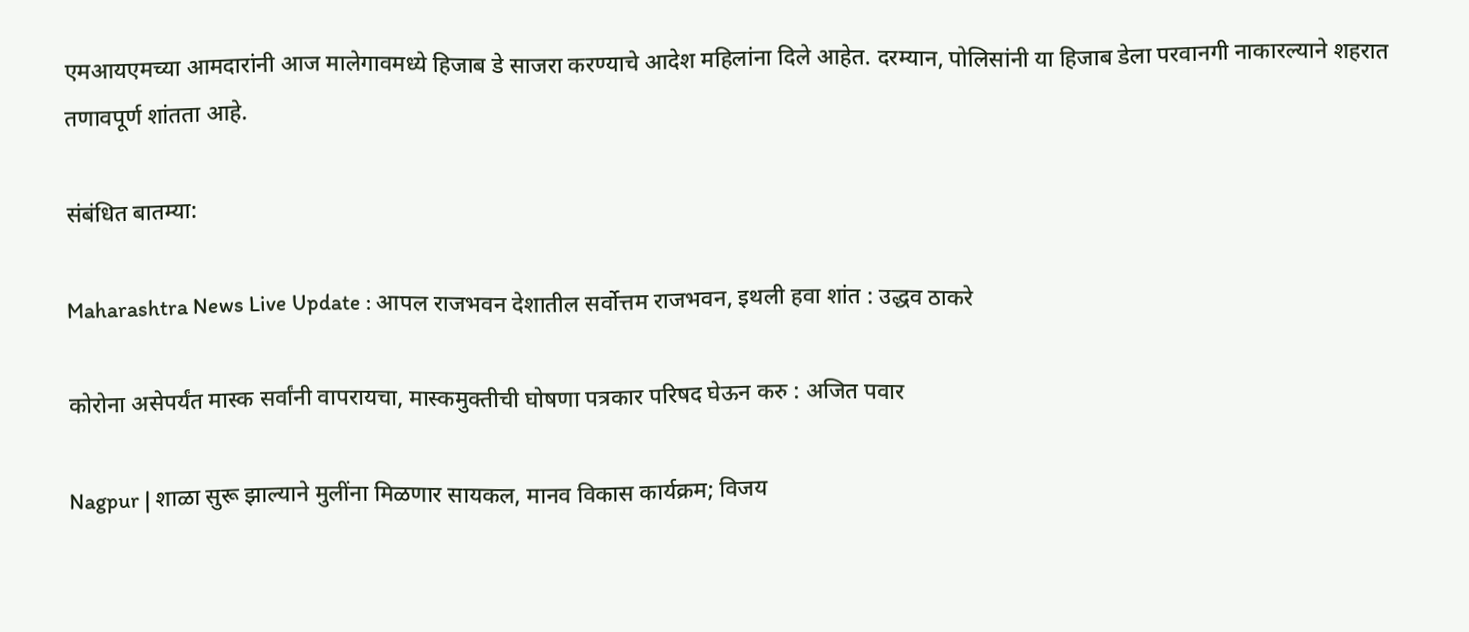एमआयएमच्या आमदारांनी आज मालेगावमध्ये हिजाब डे साजरा करण्याचे आदेश महिलांना दिले आहेत. दरम्यान, पोलिसांनी या हिजाब डेला परवानगी नाकारल्याने शहरात तणावपूर्ण शांतता आहे.

संबंधित बातम्या:

Maharashtra News Live Update : आपल राजभवन देशातील सर्वोत्तम राजभवन, इथली हवा शांत : उद्धव ठाकरे

कोरोना असेपर्यंत मास्क सर्वांनी वापरायचा, मास्कमुक्तीची घोषणा पत्रकार परिषद घेऊन करु : अजित पवार

Nagpur | शाळा सुरू झाल्याने मुलींना मिळणार सायकल, मानव विकास कार्यक्रम; विजय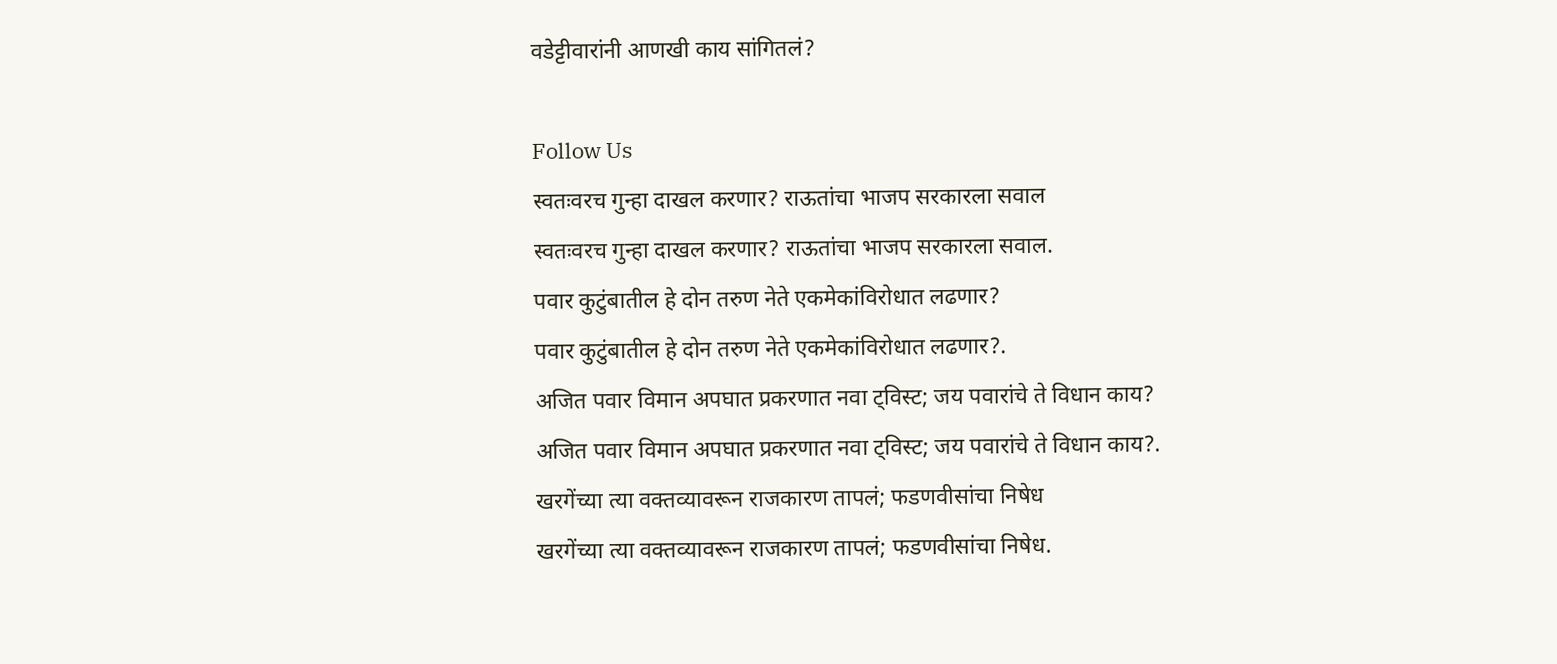वडेट्टीवारांनी आणखी काय सांगितलं?

Follow Us
स्वतःवरच गुन्हा दाखल करणार? राऊतांचा भाजप सरकारला सवाल
स्वतःवरच गुन्हा दाखल करणार? राऊतांचा भाजप सरकारला सवाल.
पवार कुटुंबातील हे दोन तरुण नेते एकमेकांविरोधात लढणार?
पवार कुटुंबातील हे दोन तरुण नेते एकमेकांविरोधात लढणार?.
अजित पवार विमान अपघात प्रकरणात नवा ट्विस्ट; जय पवारांचे ते विधान काय?
अजित पवार विमान अपघात प्रकरणात नवा ट्विस्ट; जय पवारांचे ते विधान काय?.
खरगेंच्या त्या वक्तव्यावरून राजकारण तापलं; फडणवीसांचा निषेध
खरगेंच्या त्या वक्तव्यावरून राजकारण तापलं; फडणवीसांचा निषेध.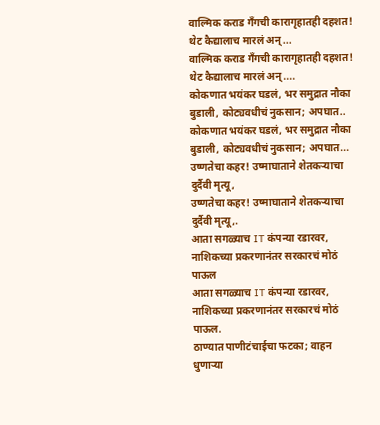वाल्मिक कराड गँगची कारागृहातही दहशत! थेट कैद्यालाच मारलं अन्...
वाल्मिक कराड गँगची कारागृहातही दहशत! थेट कैद्यालाच मारलं अन्....
कोकणात भयंकर घडलं, भर समुद्रात नौका बुडाली, कोट्यवधीचं नुकसान; अपघात..
कोकणात भयंकर घडलं, भर समुद्रात नौका बुडाली, कोट्यवधीचं नुकसान; अपघात...
उष्णतेचा कहर! उष्माघाताने शेतकऱ्याचा दुर्दैवी मृत्यू,
उष्णतेचा कहर! उष्माघाताने शेतकऱ्याचा दुर्दैवी मृत्यू,.
आता सगळ्याच IT कंपन्या रडारवर, नाशिकच्या प्रकरणानंतर सरकारचं मोठं पाऊल
आता सगळ्याच IT कंपन्या रडारवर, नाशिकच्या प्रकरणानंतर सरकारचं मोठं पाऊल.
ठाण्यात पाणीटंचाईचा फटका; वाहन धुणाऱ्या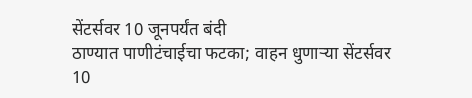सेंटर्सवर 10 जूनपर्यंत बंदी
ठाण्यात पाणीटंचाईचा फटका; वाहन धुणाऱ्या सेंटर्सवर 10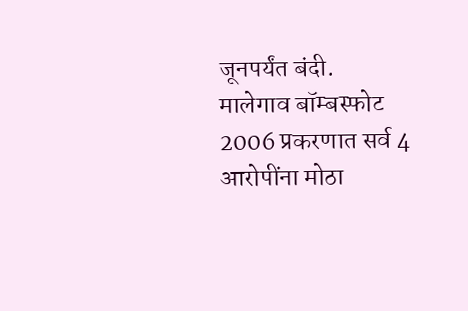जूनपर्यंत बंदी.
मालेगाव बॉम्बस्फोट 2006 प्रकरणात सर्व 4 आरोपींना मोठा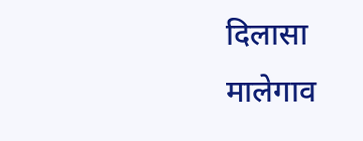दिलासा
मालेगाव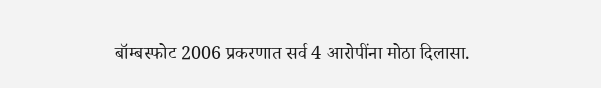बॉम्बस्फोट 2006 प्रकरणात सर्व 4 आरोपींना मोठा दिलासा.